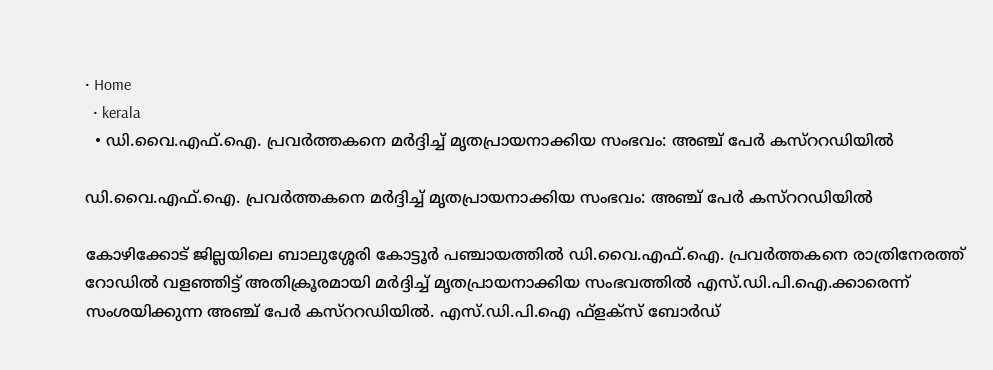• Home
  • kerala
  • ഡി.വൈ.എഫ്‌.ഐ. പ്രവര്‍ത്തകനെ മര്‍ദ്ദിച്ച്‌ മൃതപ്രായനാക്കിയ സംഭവം: അഞ്ച്‌ പേര്‍ കസ്‌ററഡിയില്‍

ഡി.വൈ.എഫ്‌.ഐ. പ്രവര്‍ത്തകനെ മര്‍ദ്ദിച്ച്‌ മൃതപ്രായനാക്കിയ സംഭവം: അഞ്ച്‌ പേര്‍ കസ്‌ററഡിയില്‍

കോഴിക്കോട്‌ ജില്ലയിലെ ബാലുശ്ശേരി കോട്ടൂര്‍ പഞ്ചായത്തില്‍ ഡി.വൈ.എഫ്‌.ഐ. പ്രവര്‍ത്തകനെ രാത്രിനേരത്ത്‌ റോഡില്‍ വളഞ്ഞിട്ട്‌ അതിക്രൂരമായി മര്‍ദ്ദിച്ച്‌ മൃതപ്രായനാക്കിയ സംഭവത്തില്‍ എസ്‌.ഡി.പി.ഐ.ക്കാരെന്ന്‌ സംശയിക്കുന്ന അഞ്ച്‌ പേര്‍ കസ്‌ററഡിയില്‍. എസ്.ഡി.പി.ഐ ഫ്ള‌ക്‌സ് ബോർഡ്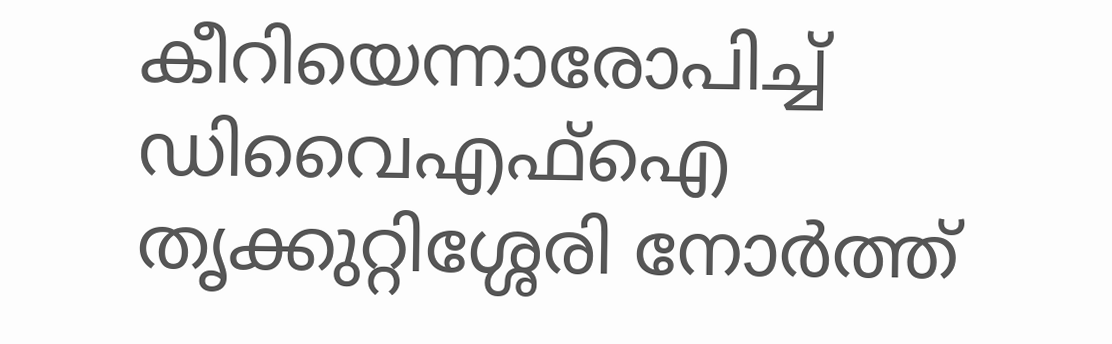കീറിയെന്നാരോപിച്ച് ഡിവൈഎഫ്‌ഐ തൃക്കുറ്റിശ്ശേരി നോർത്ത്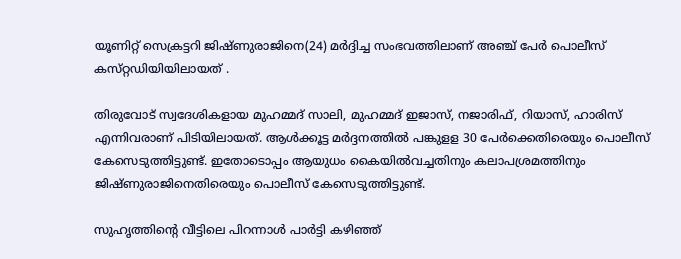യൂണിറ്റ് സെക്രട്ടറി ജിഷ്‌ണുരാജിനെ(24) മർദ്ദിച്ച സംഭവത്തിലാണ് അഞ്ച് പേർ പൊലീസ് കസ്‌റ്റഡിയിയിലായത് .

തിരുവോട് സ്വദേശികളായ മുഹമ്മദ് സാലി, മുഹമ്മദ് ഇജാസ്, നജാരിഫ്, റിയാസ്, ഹാരിസ് എന്നിവരാണ് പിടിയിലായത്. ആൾക്കൂട്ട മർദ്ദനത്തിൽ പങ്കുള‌ള 30 പേർക്കെതിരെയും പൊലീസ് കേസെടുത്തിട്ടുണ്ട്. ഇതോടൊപ്പം ആയുധം കൈയിൽവച്ചതിനും കലാപശ്രമത്തിനും ജിഷ്‌ണുരാജിനെതിരെയും പൊലീസ് കേസെടുത്തിട്ടുണ്ട്.

സുഹൃത്തിന്റെ വീട്ടിലെ പിറന്നാൾ പാർട്ടി കഴിഞ്ഞ്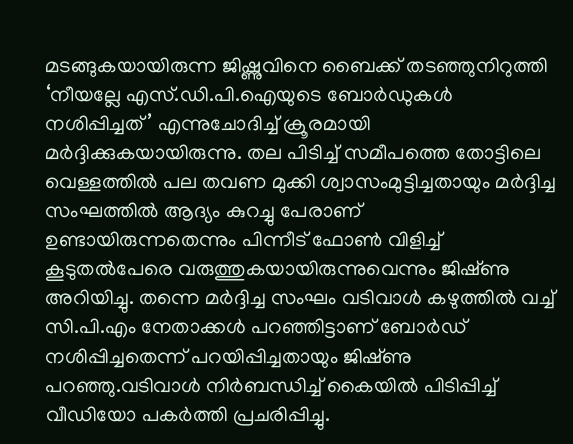മടങ്ങുകയായിരുന്ന ജിഷ്ണുവിനെ ബൈക്ക് തടഞ്ഞുനിറുത്തി ‘നീയല്ലേ എസ്.ഡി.പി.ഐയുടെ ബോർഡുകൾ നശിപ്പിച്ചത്’ എന്നുചോദിച്ച് ക്രൂരമായി മർദ്ദിക്കുകയായിരുന്നു. തല പിടിച്ച് സമീപത്തെ തോട്ടിലെ വെള്ളത്തിൽ പല തവണ മുക്കി ശ്വാസംമുട്ടിച്ചതായും മർദ്ദിച്ച സംഘത്തിൽ ആദ്യം കുറച്ചു പേരാണ് ഉണ്ടായിരുന്നതെന്നും പിന്നീട് ഫോൺ വിളിച്ച് കൂടുതൽപേരെ വരുത്തുകയായിരുന്നുവെന്നും ജിഷ്‌ണു അറിയിച്ചു. തന്നെ മർദ്ദിച്ച സംഘം വടിവാൾ കഴുത്തിൽ വച്ച് സി.പി.എം നേതാക്കൾ പറഞ്ഞിട്ടാണ് ബോർഡ് നശിപ്പിച്ചതെന്ന് പറയിപ്പിച്ചതായും ജിഷ്‌ണു പറഞ്ഞു.വടിവാൾ നിർബന്ധിച്ച് കൈയിൽ പിടിപ്പിച്ച് വീഡിയോ പകർത്തി പ്രചരിപ്പിച്ചു.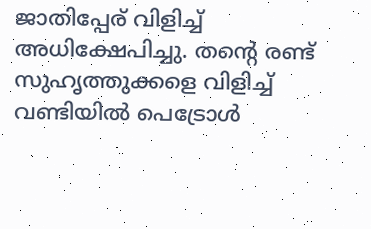ജാതിപ്പേര് വിളിച്ച് അധിക്ഷേപിച്ചു. തന്റെ രണ്ട് സുഹൃത്തുക്കളെ വിളിച്ച് വണ്ടിയിൽ പെട്രോൾ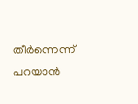തീർന്നെന്ന് പറയാൻ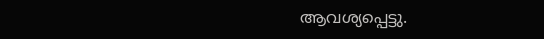ആവശ്യപ്പെട്ടു.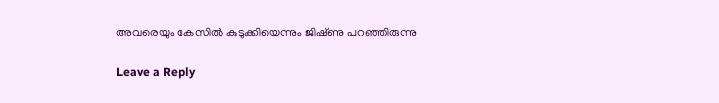അവരെയും കേസിൽ കുടുക്കിയെന്നും ജിഷ്‌ണു പറഞ്ഞിരുന്നു

Leave a Reply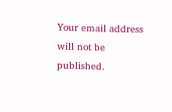Your email address will not be published.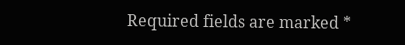Required fields are marked *